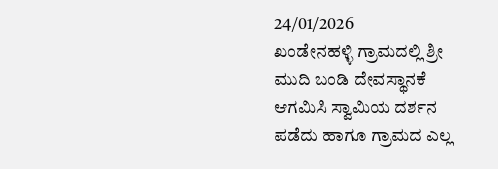24/01/2026
ಖಂಡೇನಹಳ್ಳಿ ಗ್ರಾಮದಲ್ಲಿ ಶ್ರೀ ಮುದಿ ಬಂಡಿ ದೇವಸ್ಥಾನಕೆ ಆಗಮಿಸಿ ಸ್ವಾಮಿಯ ದರ್ಶನ ಪಡೆದು ಹಾಗೂ ಗ್ರಾಮದ ಎಲ್ಲ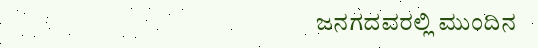ಜನಗದವರಲ್ಲಿ ಮುಂದಿನ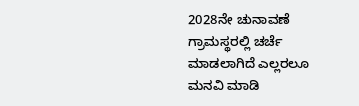2028ನೇ ಚುನಾವಣೆ ಗ್ರಾಮಸ್ಥರಲ್ಲಿ ಚರ್ಚೆ ಮಾಡಲಾಗಿದೆ ಎಲ್ಲರಲೂ ಮನವಿ ಮಾಡಿ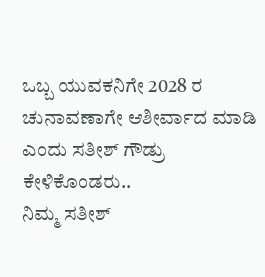ಒಬ್ಬ ಯುವಕನಿಗೇ 2028 ರ ಚುನಾವಣಾಗೇ ಆಶೀರ್ವಾದ ಮಾಡಿ ಎಂದು ಸತೀಶ್ ಗೌಡ್ರು ಕೇಳಿಕೊಂಡರು..
ನಿಮ್ಮ ಸತೀಶ್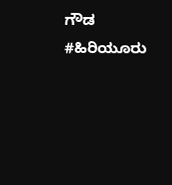ಗೌಡ
#ಹಿರಿಯೂರು